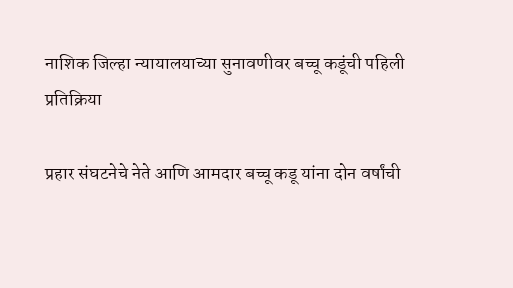नाशिक जिल्हा न्यायालयाच्या सुनावणीवर बच्चू कडूंची पहिली प्रतिक्रिया

प्रहार संघटनेचे नेते आणि आमदार बच्चू कडू यांना दोन वर्षांची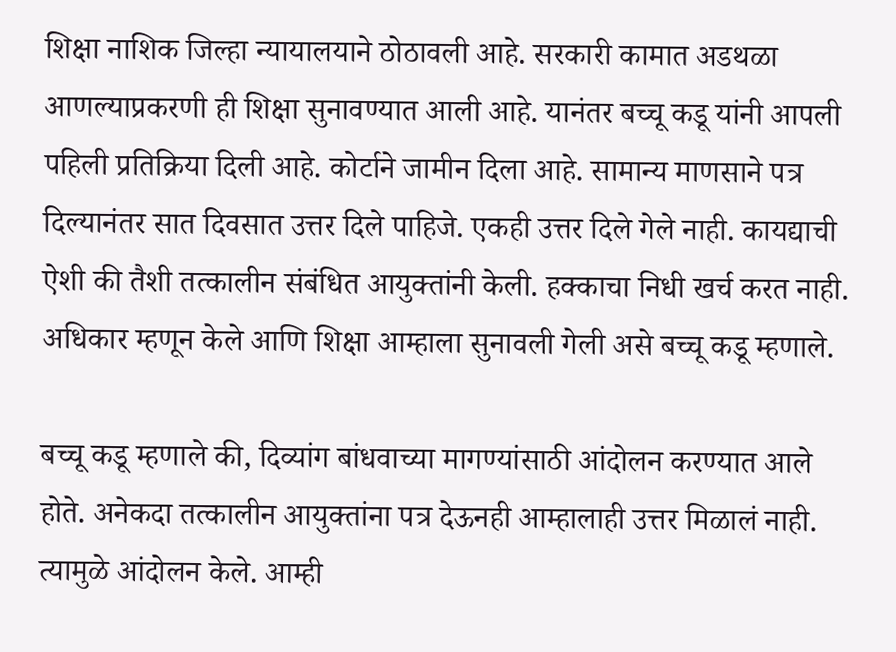शिक्षा नाशिक जिल्हा न्यायालयाने ठोठावली आहे. सरकारी कामात अडथळा आणल्याप्रकरणी ही शिक्षा सुनावण्यात आली आहे. यानंतर बच्चू कडू यांनी आपली पहिली प्रतिक्रिया दिली आहे. कोर्टाने जामीन दिला आहे. सामान्य माणसाने पत्र दिल्यानंतर सात दिवसात उत्तर दिले पाहिजे. एकही उत्तर दिले गेले नाही. कायद्याची ऐशी की तैशी तत्कालीन संबंधित आयुक्तांनी केली. हक्काचा निधी खर्च करत नाही. अधिकार म्हणून केले आणि शिक्षा आम्हाला सुनावली गेली असे बच्चू कडू म्हणाले.

बच्चू कडू म्हणाले की, दिव्यांग बांधवाच्या मागण्यांसाठी आंदोलन करण्यात आले होते. अनेकदा तत्कालीन आयुक्तांना पत्र देऊनही आम्हालाही उत्तर मिळालं नाही. त्यामुळे आंदोलन केले. आम्ही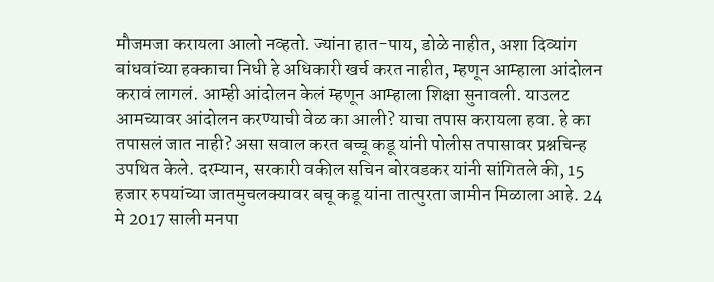मौजमजा करायला आलो नव्हतो. ज्यांना हात-पाय, डोळे नाहीत, अशा दिव्यांग बांधवांच्या हक्काचा निधी हे अधिकारी खर्च करत नाहीत, म्हणून आम्हाला आंदोलन करावं लागलं. आम्ही आंदोलन केलं म्हणून आम्हाला शिक्षा सुनावली. याउलट आमच्यावर आंदोलन करण्याची वेळ का आली? याचा तपास करायला हवा. हे का तपासलं जात नाही? असा सवाल करत बच्चू कडू यांनी पोलीस तपासावर प्रश्नचिन्ह उपथित केले. दरम्यान, सरकारी वकील सचिन बोरवडकर यांनी सांगितले की, 15 हजार रुपयांच्या जातमुचलक्यावर बचू कडू यांना तात्पुरता जामीन मिळाला आहे. 24 मे 2017 साली मनपा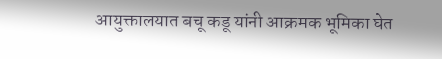आयुक्तालयात बचू कडू यांनी आक्रमक भूमिका घेत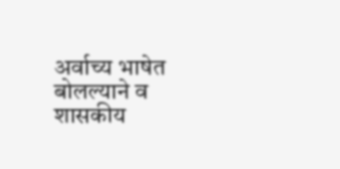अर्वाच्य भाषेत बोलल्याने व शासकीय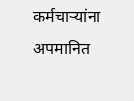कर्मचाऱ्यांना अपमानित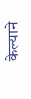केल्याने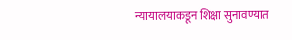न्यायालयाकडून शिक्षा सुनावण्यात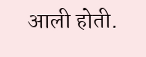आली होती.